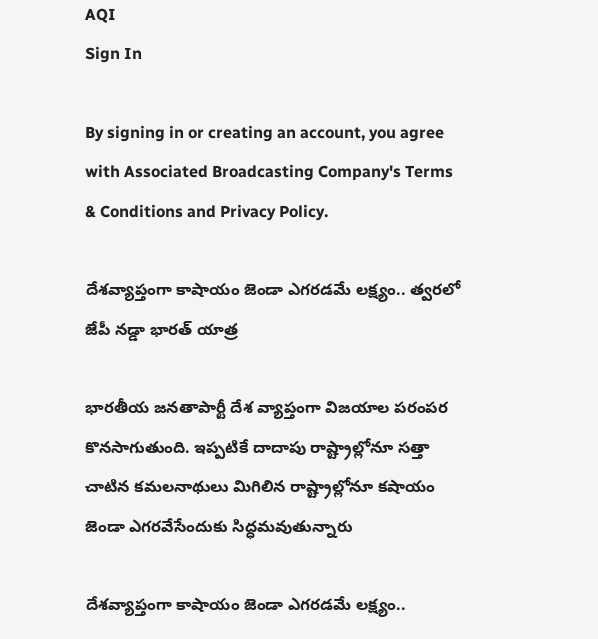AQI
Sign In

By signing in or creating an account, you agree with Associated Broadcasting Company's Terms & Conditions and Privacy Policy.

దేశవ్యాప్తంగా కాషాయం జెండా ఎగరడమే లక్ష్యం.. త్వరలో జేపీ నడ్డా భారత్ యాత్ర

భారతీయ జనతాపార్టీ దేశ వ్యాప్తంగా విజయాల పరంపర కొనసాగుతుంది. ఇప్పటికే దాదాపు రాష్ట్రాల్లోనూ సత్తా చాటిన కమలనాథులు మిగిలిన రాష్ట్రాల్లోనూ కషాయం జెండా ఎగరవేసేందుకు సిద్ధమవుతున్నారు

దేశవ్యాప్తంగా కాషాయం జెండా ఎగరడమే లక్ష్యం..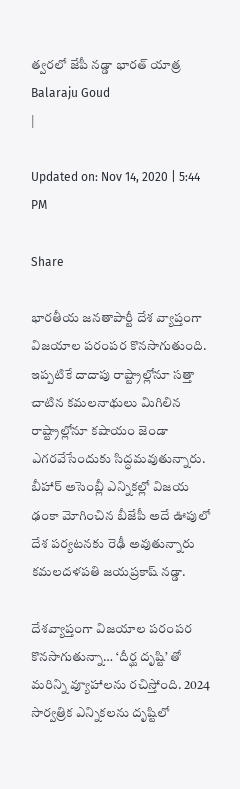త్వరలో జేపీ నడ్డా భారత్ యాత్ర
Balaraju Goud
|

Updated on: Nov 14, 2020 | 5:44 PM

Share

భారతీయ జనతాపార్టీ దేశ వ్యాప్తంగా విజయాల పరంపర కొనసాగుతుంది. ఇప్పటికే దాదాపు రాష్ట్రాల్లోనూ సత్తా చాటిన కమలనాథులు మిగిలిన రాష్ట్రాల్లోనూ కషాయం జెండా ఎగరవేసేందుకు సిద్ధమవుతున్నారు. బీహార్ అసెంబ్లీ ఎన్నికల్లో విజయ ఢంకా మోగించిన బీజేపీ అదే ఊపులో దేశ పర్యటనకు రెఢీ అవుతున్నారు కమలదళపతి జయప్రకాష్ నడ్డా.

దేశవ్యాప్తంగా విజయాల పరంపర కొనసాగుతున్నా… ‘దీర్ఘ దృష్టి’ తో మరిన్ని వ్యూహాలను రచిస్తోంది. 2024 సార్వత్రిక ఎన్నికలను దృష్టిలో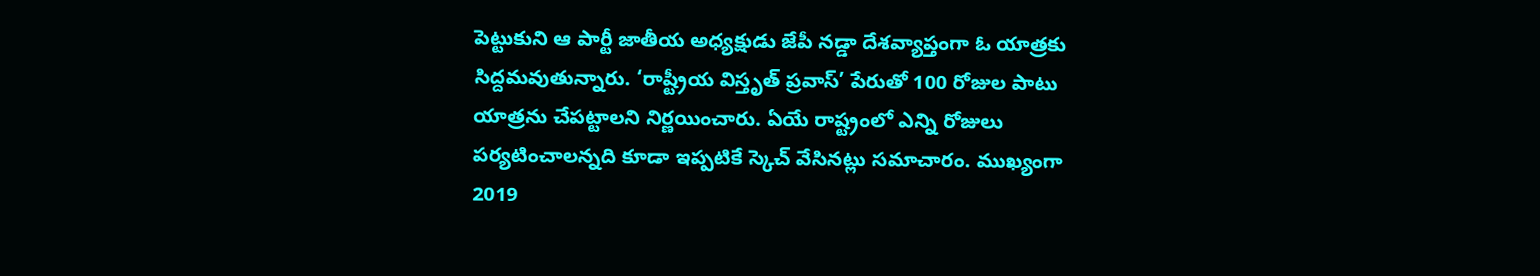పెట్టుకుని ఆ పార్టీ జాతీయ అధ్యక్షుడు జేపీ నడ్డా దేశవ్యాప్తంగా ఓ యాత్రకు సిద్దమవుతున్నారు. ‘రాష్ట్రీయ విస్తృత్ ప్రవాస్’ పేరుతో 100 రోజుల పాటు యాత్రను చేపట్టాలని నిర్ణయించారు. ఏయే రాష్ట్రంలో ఎన్ని రోజులు పర్యటించాలన్నది కూడా ఇప్పటికే స్కెచ్ వేసినట్లు సమాచారం. ముఖ్యంగా 2019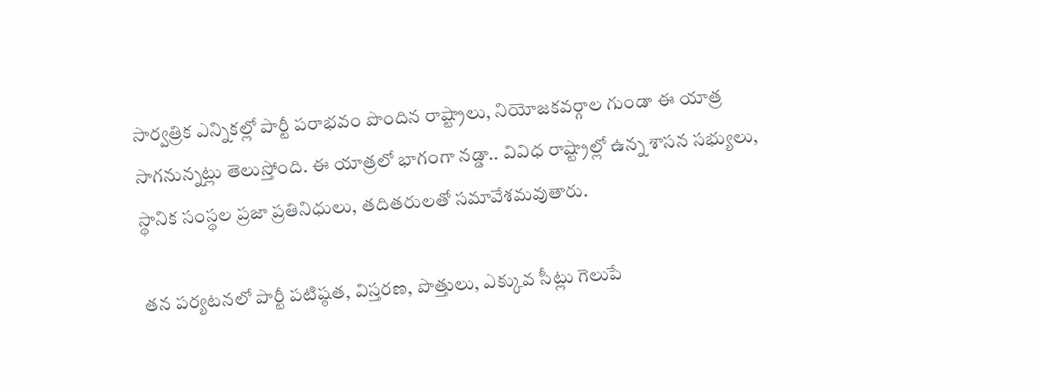సార్వత్రిక ఎన్నికల్లో పార్టీ పరాభవం పొందిన రాష్ట్రాలు, నియోజకవర్గాల గుండా ఈ యాత్ర సాగనున్నట్లు తెలుస్తోంది. ఈ యాత్రలో భాగంగా నడ్డా.. వివిధ రాష్ట్రాల్లో ఉన్న శాసన సభ్యులు, స్థానిక సంస్థల ప్రజా ప్రతినిధులు, తదితరులతో సమావేశమవుతారు.

తన పర్యటనలో పార్టీ పటిష్ఠత, విస్తరణ, పొత్తులు, ఎక్కువ సీట్లు గెలుపే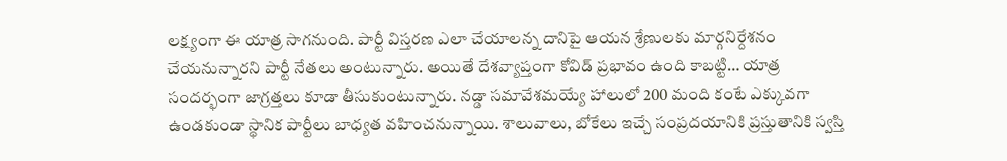లక్ష్యంగా ఈ యాత్ర సాగనుంది. పార్టీ విస్తరణ ఎలా చేయాలన్న దానిపై ఆయన శ్రేణులకు మార్గనిర్దేశనం చేయనున్నారని పార్టీ నేతలు అంటున్నారు. అయితే దేశవ్యాప్తంగా కోవిడ్ ప్రభావం ఉంది కాబట్టి… యాత్ర సందర్భంగా జాగ్రత్తలు కూడా తీసుకుంటున్నారు. నడ్డా సమావేశమయ్యే హాలులో 200 మంది కంటే ఎక్కువగా ఉండకుండా స్థానిక పార్టీలు బాధ్యత వహించనున్నాయి. శాలువాలు, బోకేలు ఇచ్చే సంప్రదయానికి ప్రస్తుతానికి స్వస్తి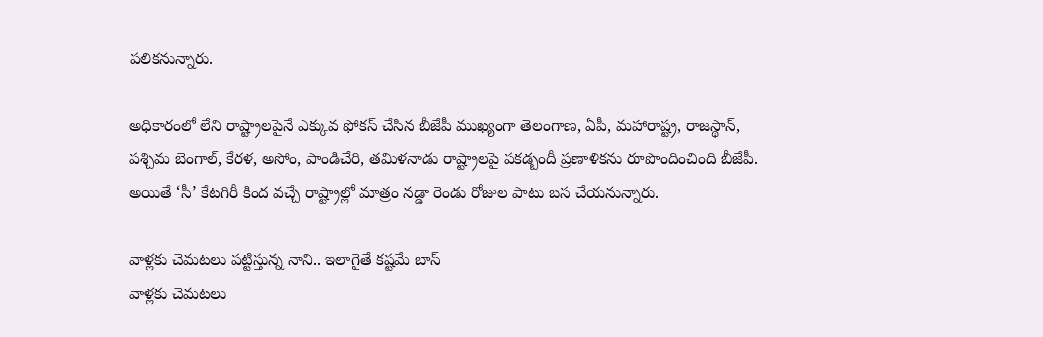పలికనున్నారు.

అధికారంలో లేని రాష్ట్రాలపైనే ఎక్కువ ఫోకస్ చేసిన బీజేపీ ముఖ్యంగా తెలంగాణ, ఏపీ, మహారాష్ట్ర, రాజస్థాన్, పశ్చిమ బెంగాల్, కేరళ, అసోం, పాండిచేరి, తమిళనాడు రాష్ట్రాలపై పకడ్బందీ ప్రణాళికను రూపొందించింది బీజేపీ. అయితే ‘సీ’ కేటగిరీ కింద వచ్చే రాష్ట్రాల్లో మాత్రం నడ్డా రెండు రోజుల పాటు బస చేయనున్నారు.

వాళ్లకు చెమటలు పట్టిస్తున్న నాని.. ఇలాగైతే కష్టమే బాస్
వాళ్లకు చెమటలు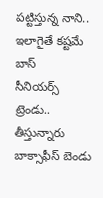పట్టిస్తున్న నాని.. ఇలాగైతే కష్టమే బాస్
సీనియర్స్ ట్రెండు.. తీస్తున్నారు బాక్సాఫీస్ బెండు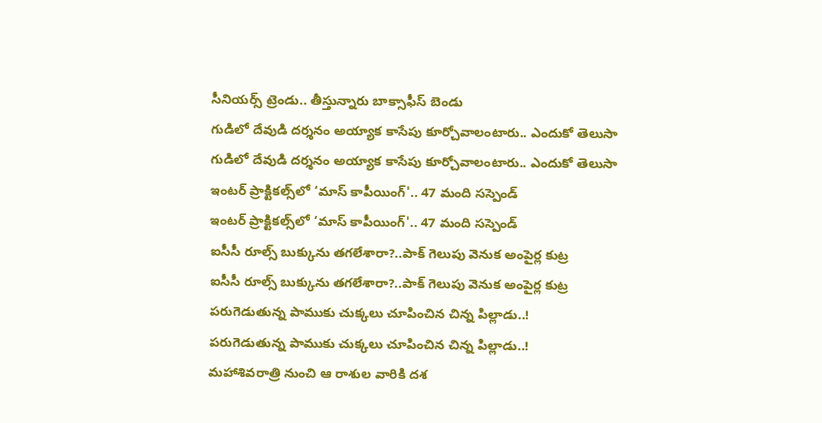సీనియర్స్ ట్రెండు.. తీస్తున్నారు బాక్సాఫీస్ బెండు
గుడిలో దేవుడి దర్శనం అయ్యాక కాసేపు కూర్చోవాలంటారు.. ఎందుకో తెలుసా
గుడిలో దేవుడి దర్శనం అయ్యాక కాసేపు కూర్చోవాలంటారు.. ఎందుకో తెలుసా
ఇంటర్‌ ప్రాక్టికల్స్‌లో ‘మాస్‌ కాపీయింగ్‌'.. 47 మంది సస్పెండ్
ఇంటర్‌ ప్రాక్టికల్స్‌లో ‘మాస్‌ కాపీయింగ్‌'.. 47 మంది సస్పెండ్
ఐసీసీ రూల్స్ బుక్కును తగలేశారా?..పాక్ గెలుపు వెనుక అంపైర్ల కుట్ర
ఐసీసీ రూల్స్ బుక్కును తగలేశారా?..పాక్ గెలుపు వెనుక అంపైర్ల కుట్ర
పరుగెడుతున్న పాముకు చుక్కలు చూపించిన చిన్న పిల్లాడు..!
పరుగెడుతున్న పాముకు చుక్కలు చూపించిన చిన్న పిల్లాడు..!
మహాశివరాత్రి నుంచి ఆ రాశుల వారికి దశ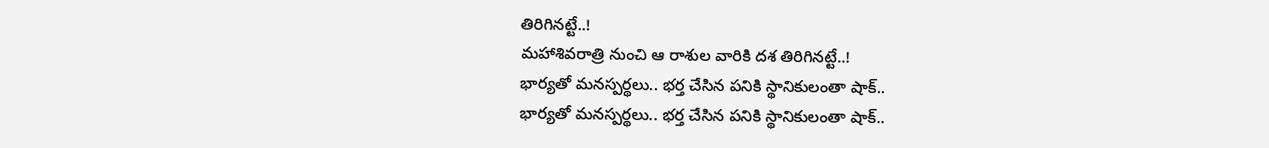తిరిగినట్టే..!
మహాశివరాత్రి నుంచి ఆ రాశుల వారికి దశ తిరిగినట్టే..!
భార్యతో మనస్పర్థలు.. భర్త చేసిన పనికి స్థానికులంతా షాక్..
భార్యతో మనస్పర్థలు.. భర్త చేసిన పనికి స్థానికులంతా షాక్..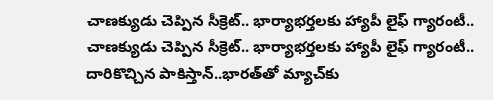చాణక్యుడు చెప్పిన సీక్రెట్.. భార్యాభర్తలకు హ్యాపీ లైఫ్ గ్యారంటీ..
చాణక్యుడు చెప్పిన సీక్రెట్.. భార్యాభర్తలకు హ్యాపీ లైఫ్ గ్యారంటీ..
దారికొచ్చిన పాకిస్తాన్..భారత్‌తో మ్యాచ్‌కు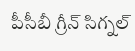పీసీబీ గ్రీన్ సిగ్నల్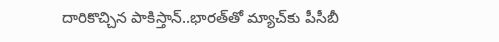దారికొచ్చిన పాకిస్తాన్..భారత్‌తో మ్యాచ్‌కు పీసీబీ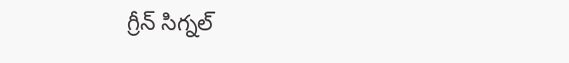గ్రీన్ సిగ్నల్